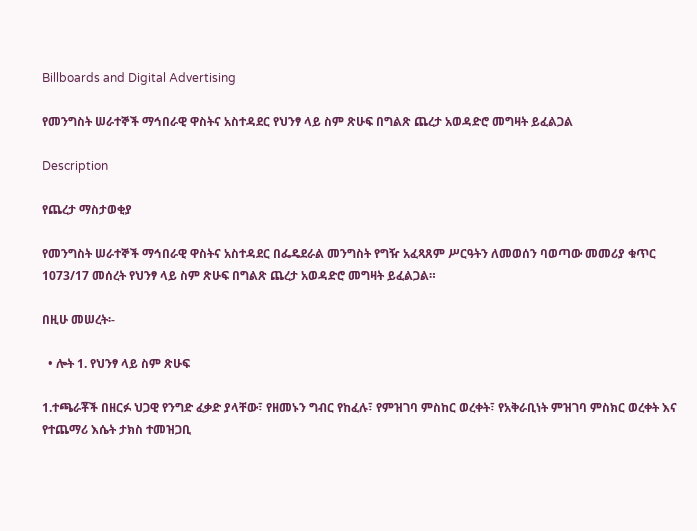Billboards and Digital Advertising

የመንግስት ሠራተኞች ማኅበራዊ ዋስትና አስተዳደር የህንፃ ላይ ስም ጽሁፍ በግልጽ ጨረታ አወዳድሮ መግዛት ይፈልጋል

Description

የጨረታ ማስታወቂያ

የመንግስት ሠራተኞች ማኅበራዊ ዋስትና አስተዳደር በፌዴደራል መንግስት የግዥ አፈጻጸም ሥርዓትን ለመወሰን ባወጣው መመሪያ ቁጥር 1073/17 መሰረት የህንፃ ላይ ስም ጽሁፍ በግልጽ ጨረታ አወዳድሮ መግዛት ይፈልጋል።

በዚሁ መሠረት፡-

  • ሎት 1. የህንፃ ላይ ስም ጽሁፍ

1.ተጫራቾች በዘርፉ ህጋዊ የንግድ ፈቃድ ያላቸው፣ የዘመኑን ግብር የከፈሉ፣ የምዝገባ ምስከር ወረቀት፣ የአቅራቢነት ምዝገባ ምስክር ወረቀት እና የተጨማሪ እሴት ታክስ ተመዝጋቢ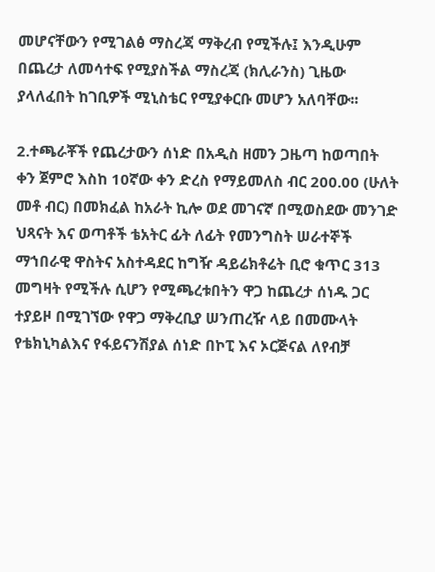መሆናቸውን የሚገልፅ ማስረጃ ማቅረብ የሚችሉ፤ እንዲሁም በጨረታ ለመሳተፍ የሚያስችል ማስረጃ (ክሊራንስ) ጊዜው ያላለፈበት ከገቢዎች ሚኒስቴር የሚያቀርቡ መሆን አለባቸው፡፡

2.ተጫራቾች የጨረታውን ሰነድ በአዲስ ዘመን ጋዜጣ ከወጣበት ቀን ጀምሮ እስከ 10ኛው ቀን ድረስ የማይመለስ ብር 200.00 (ሁለት መቶ ብር) በመክፈል ከአራት ኪሎ ወደ መገናኛ በሚወስደው መንገድ ህጻናት እና ወጣቶች ቴአትር ፊት ለፊት የመንግስት ሠራተኞች ማኀበራዊ ዋስትና አስተዳደር ከግዥ ዳይሬክቶሬት ቢሮ ቁጥር 313 መግዛት የሚችሉ ሲሆን የሚጫረቱበትን ዋጋ ከጨረታ ሰነዱ ጋር ተያይዞ በሚገኘው የዋጋ ማቅረቢያ ሠንጠረዥ ላይ በመሙላት የቴክኒካልእና የፋይናንሽያል ሰነድ በኮፒ እና ኦርጅናል ለየብቻ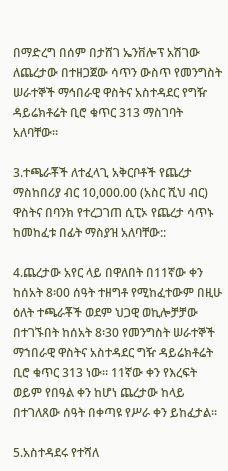በማድረግ በሰም በታሸገ ኤንቨሎፕ አሽገው ለጨረታው በተዘጋጀው ሳጥን ውስጥ የመንግስት ሠራተኞች ማኅበራዊ ዋስትና አስተዳደር የግዥ ዳይሬክቶሬት ቢሮ ቁጥር 313 ማስገባት አለባቸው፡፡

3.ተጫራቾች ለተፈላጊ አቅርቦቶች የጨረታ ማስከበሪያ ብር 10,000.00 (አስር ሺህ ብር) ዋስትና በባንክ የተረጋገጠ ሲፒኦ የጨረታ ሳጥኑ ከመከፈቱ በፊት ማስያዝ አለባቸው::

4.ጨረታው አየር ላይ በዋለበት በ11ኛው ቀን ከሰአት 8፡00 ሰዓት ተዘግቶ የሚከፈተውም በዚሁ ዕለት ተጫራቾች ወደም ህጋዊ ወኪሎቻቻው በተገኙበት ከሰአት 8፡30 የመንግስት ሠራተኞች ማኀበራዊ ዋስትና አስተዳደር ግዥ ዳይሬክቶሬት ቢሮ ቁጥር 313 ነው። 11ኛው ቀን የእረፍት ወይም የበዓል ቀን ከሆነ ጨረታው ከላይ በተገለጸው ሰዓት በቀጣዩ የሥራ ቀን ይከፈታል።

5.አስተዳደሩ የተሻለ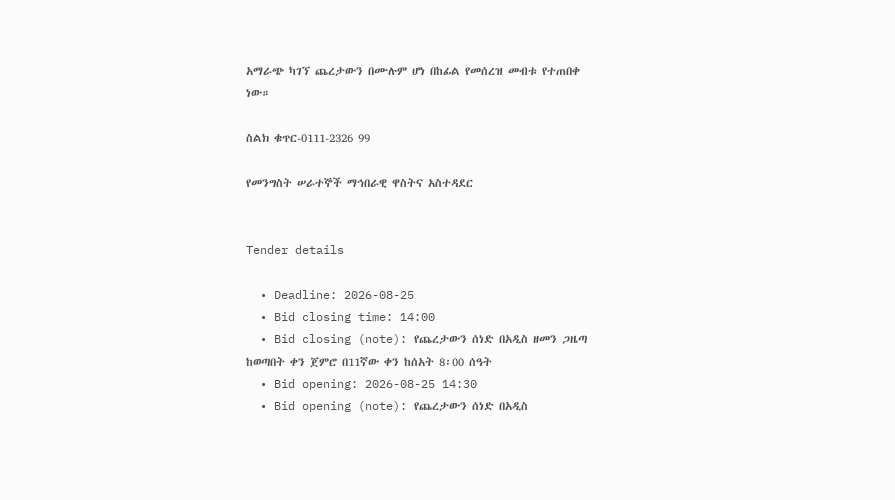አማራጭ ካገኘ ጨረታውን በሙሉም ሆነ በከፊል የመሰረዝ መብቱ የተጠበቀ ነው።

ስልክ ቁጥር-0111-2326 99

የመንግስት ሠራተኞች ማኅበራዊ ዋስትና አስተዳደር


Tender details

  • Deadline: 2026-08-25
  • Bid closing time: 14:00
  • Bid closing (note): የጨረታውን ሰነድ በአዲስ ዘመን ጋዜጣ ከወጣበት ቀን ጀምሮ በ11ኛው ቀን ከሰአት 8፡00 ሰዓት
  • Bid opening: 2026-08-25 14:30
  • Bid opening (note): የጨረታውን ሰነድ በአዲስ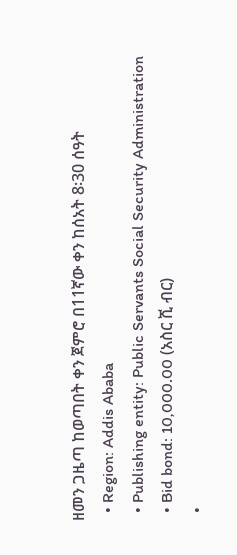ዘመን ጋዜጣ ከወጣበት ቀን ጀምሮ በ11ኛው ቀን ከሰአት 8፡30 ሰዓት
  • Region: Addis Ababa
  • Publishing entity: Public Servants Social Security Administration
  • Bid bond: 10,000.00 (አስር ሺ ብር)
  •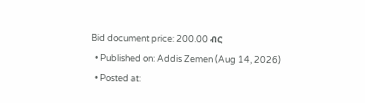Bid document price: 200.00 ብር
  • Published on: Addis Zemen (Aug 14, 2026)
  • Posted at: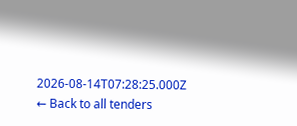2026-08-14T07:28:25.000Z
← Back to all tenders